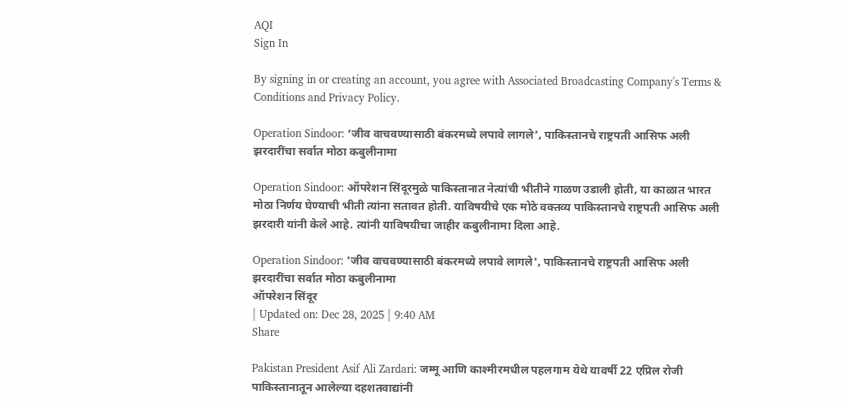AQI
Sign In

By signing in or creating an account, you agree with Associated Broadcasting Company's Terms & Conditions and Privacy Policy.

Operation Sindoor: ‘जीव वाचवण्यासाठी बंकरमध्ये लपावे लागले’, पाकिस्तानचे राष्ट्रपती आसिफ अली झरदारींचा सर्वात मोठा कबुलीनामा

Operation Sindoor: ऑपरेशन सिंदूरमुळे पाकिस्तानात नेत्यांची भीतीने गाळण उडाली होती, या काळात भारत मोठा निर्णय घेण्याची भीती त्यांना सतावत होती. याविषयीचे एक मोठे वक्तव्य पाकिस्तानचे राष्ट्रपती आसिफ अली झरदारी यांनी केले आहे. त्यांनी याविषयीचा जाहीर कबुलीनामा दिला आहे.

Operation Sindoor: 'जीव वाचवण्यासाठी बंकरमध्ये लपावे लागले', पाकिस्तानचे राष्ट्रपती आसिफ अली झरदारींचा सर्वात मोठा कबुलीनामा
ऑपरेशन सिंदूर
| Updated on: Dec 28, 2025 | 9:40 AM
Share

Pakistan President Asif Ali Zardari: जम्मू आणि काश्मीरमधील पहलगाम येथे यावर्षी 22 एप्रिल रोजी पाकिस्तानातून आलेल्या दहशतवाद्यांनी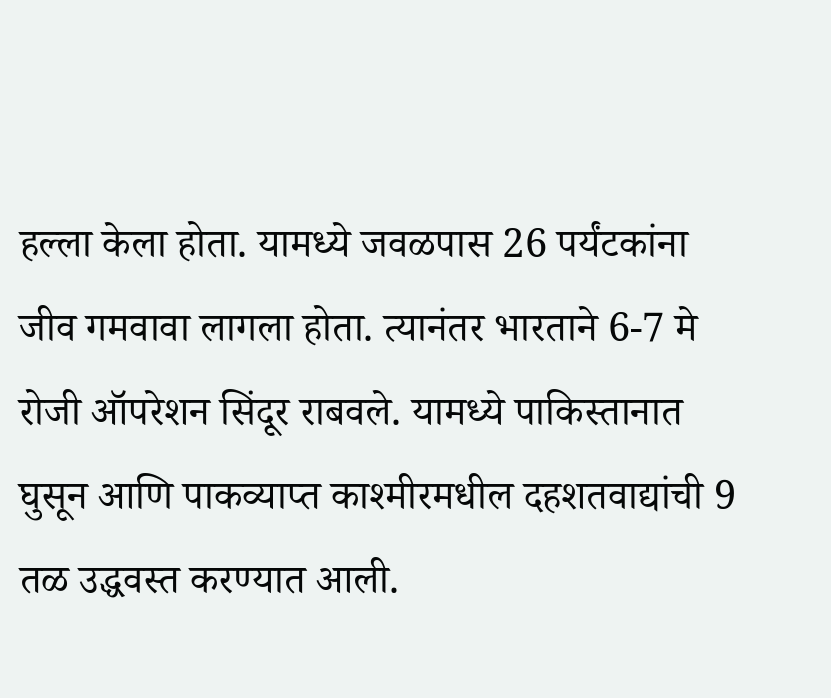हल्ला केला होता. यामध्ये जवळपास 26 पर्यंटकांना जीव गमवावा लागला होता. त्यानंतर भारताने 6-7 मे रोजी ऑपरेशन सिंदूर राबवले. यामध्ये पाकिस्तानात घुसून आणि पाकव्याप्त काश्मीरमधील दहशतवाद्यांची 9 तळ उद्धवस्त करण्यात आली.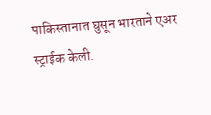पाकिस्तानात घुसून भारताने एअर स्ट्राईक केली.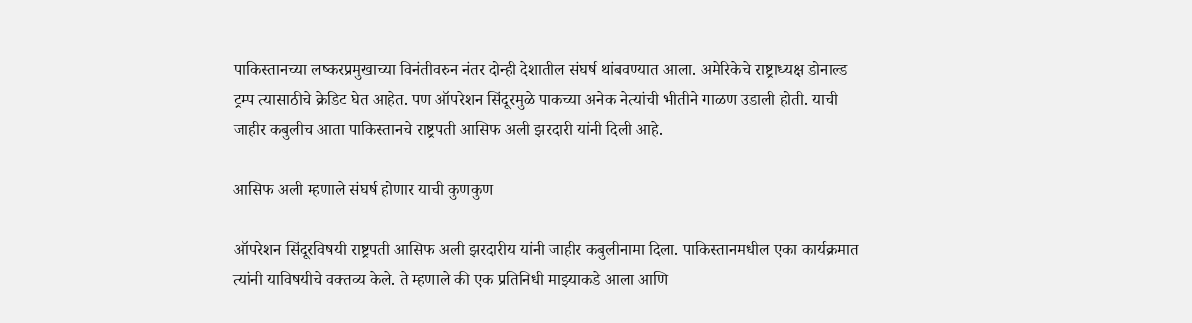पाकिस्तानच्या लष्करप्रमुखाच्या विनंतीवरुन नंतर दोन्ही देशातील संघर्ष थांबवण्यात आला. अमेरिकेचे राष्ट्राध्यक्ष डोनाल्ड ट्रम्प त्यासाठीचे क्रेडिट घेत आहेत. पण ऑपरेशन सिंदूरमुळे पाकच्या अनेक नेत्यांची भीतीने गाळण उडाली होती. याची जाहीर कबुलीच आता पाकिस्तानचे राष्ट्रपती आसिफ अली झरदारी यांनी दिली आहे.

आसिफ अली म्हणाले संघर्ष होणार याची कुणकुण

ऑपरेशन सिंदूरविषयी राष्ट्रपती आसिफ अली झरदारीय यांनी जाहीर कबुलीनामा दिला. पाकिस्तानमधील एका कार्यक्रमात त्यांनी याविषयीचे वक्तव्य केले. ते म्हणाले की एक प्रतिनिधी माझ्याकडे आला आणि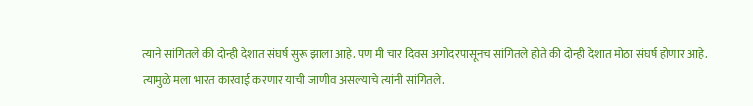त्याने सांगितले की दोन्ही देशात संघर्ष सुरू झाला आहे. पण मी चार दिवस अगोदरपासूनच सांगितले होते की दोन्ही देशात मोठा संघर्ष होणार आहे. त्यामुळे मला भारत कारवाई करणार याची जाणीव असल्याचे त्यांनी सांगितले.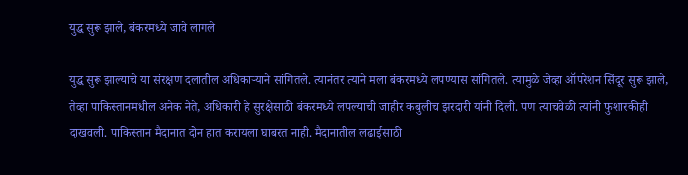युद्ध सुरू झाले, बंकरमध्ये जावे लागले

युद्ध सुरू झाल्याचे या संरक्षण दलातील अधिकाऱ्याने सांगितले. त्यानंतर त्याने मला बंकरमध्ये लपण्यास सांगितले. त्यामुळे जेव्हा ऑपरेशन सिंदूर सुरू झाले, तेव्हा पाकिस्तानमधील अनेक नेते, अधिकारी हे सुरक्षेसाठी बंकरमध्ये लपल्याची जाहीर कबुलीच झरदारी यांनी दिली. पण त्याचवेळी त्यांनी फुशारकीही दाखवली. पाकिस्तान मैदानात दोन हात करायला घाबरत नाही. मैदानातील लढाईसाठी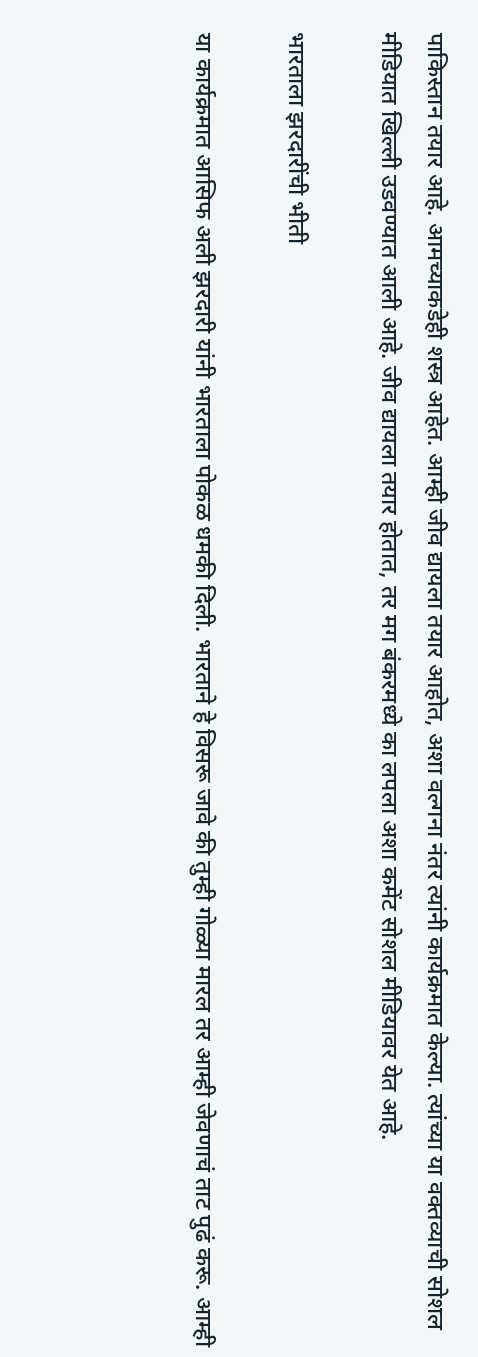पाकिस्तान तयार आहे. आमच्याकडेही शस्त्र आहेत. आम्ही जीव द्यायला तयार आहोत, अशा वल्गना नंतर त्यांनी कार्यक्रमात केल्या. त्यांच्या या वक्तव्याची सोशल मीडियात खिल्ली उडवण्यात आली आहे. जीव द्यायला तयार होतात, तर मग बंकरमध्ये का लपला अशा कमेंट सोशल मीडियावर येत आहे.

भारताला झरदारींची भीती

या कार्यक्रमात आसिफ अली झरदारी यांनी भारताला पोकळ धमकी दिली. भारताने हे विसरू जावे की तुम्ही गोळ्या मारल तर आम्ही जेवणाचं ताट पुढं करू. आम्ही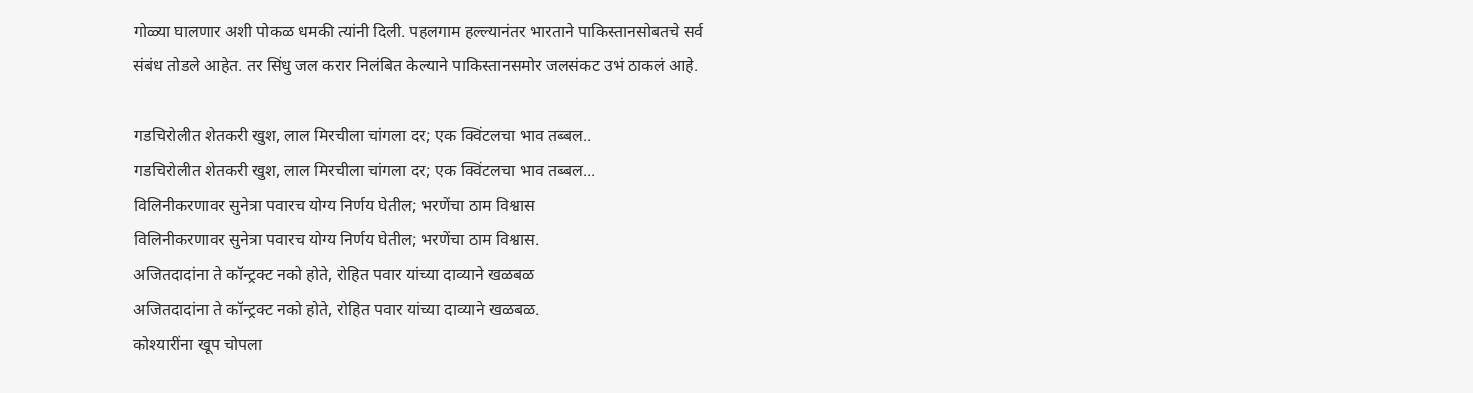गोळ्या घालणार अशी पोकळ धमकी त्यांनी दिली. पहलगाम हल्ल्यानंतर भारताने पाकिस्तानसोबतचे सर्व संबंध तोडले आहेत. तर सिंधु जल करार निलंबित केल्याने पाकिस्तानसमोर जलसंकट उभं ठाकलं आहे.

गडचिरोलीत शेतकरी खुश, लाल मिरचीला चांगला दर; एक क्विंटलचा भाव तब्बल..
गडचिरोलीत शेतकरी खुश, लाल मिरचीला चांगला दर; एक क्विंटलचा भाव तब्बल...
विलिनीकरणावर सुनेत्रा पवारच योग्य निर्णय घेतील; भरणेंचा ठाम विश्वास
विलिनीकरणावर सुनेत्रा पवारच योग्य निर्णय घेतील; भरणेंचा ठाम विश्वास.
अजितदादांना ते कॉन्ट्रक्ट नको होते, रोहित पवार यांच्या दाव्याने खळबळ
अजितदादांना ते कॉन्ट्रक्ट नको होते, रोहित पवार यांच्या दाव्याने खळबळ.
कोश्यारींना खूप चोपला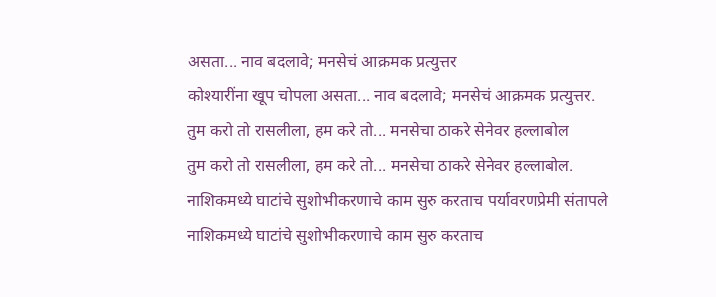असता... नाव बदलावे; मनसेचं आक्रमक प्रत्युत्तर
कोश्यारींना खूप चोपला असता... नाव बदलावे; मनसेचं आक्रमक प्रत्युत्तर.
तुम करो तो रासलीला, हम करे तो... मनसेचा ठाकरे सेनेवर हल्लाबोल
तुम करो तो रासलीला, हम करे तो... मनसेचा ठाकरे सेनेवर हल्लाबोल.
नाशिकमध्ये घाटांचे सुशोभीकरणाचे काम सुरु करताच पर्यावरणप्रेमी संतापले
नाशिकमध्ये घाटांचे सुशोभीकरणाचे काम सुरु करताच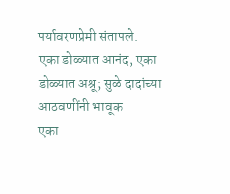पर्यावरणप्रेमी संतापले.
एका डोळ्यात आनंद, एका डोळ्यात अश्रू; सुळे दादांच्या आठवणींनी भावूक
एका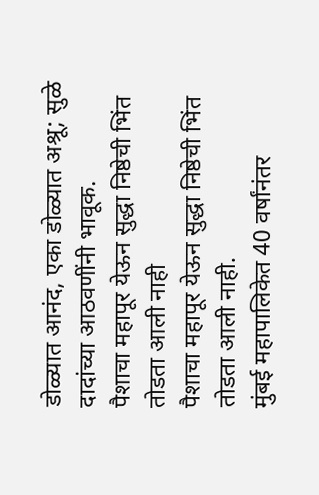डोळ्यात आनंद, एका डोळ्यात अश्रू; सुळे दादांच्या आठवणींनी भावूक.
पैशाचा महापूर येऊन सुद्धा निष्ठेची भिंत तोडता आली नाही
पैशाचा महापूर येऊन सुद्धा निष्ठेची भिंत तोडता आली नाही.
मुंबई महापालिकेत 40 वर्षांनंतर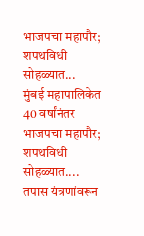भाजपचा महापौर; शपथविधी सोहळ्यात...
मुंबई महापालिकेत 40 वर्षांनंतर भाजपचा महापौर; शपथविधी सोहळ्यात....
तपास यंत्रणांवरून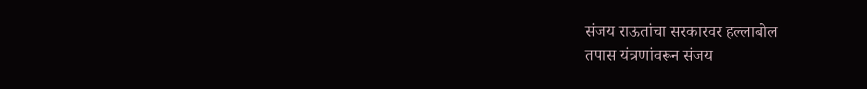संजय राऊतांचा सरकारवर हल्लाबोल
तपास यंत्रणांवरून संजय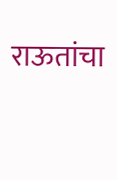राऊतांचा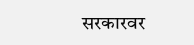सरकारवर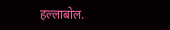हल्लाबोल.